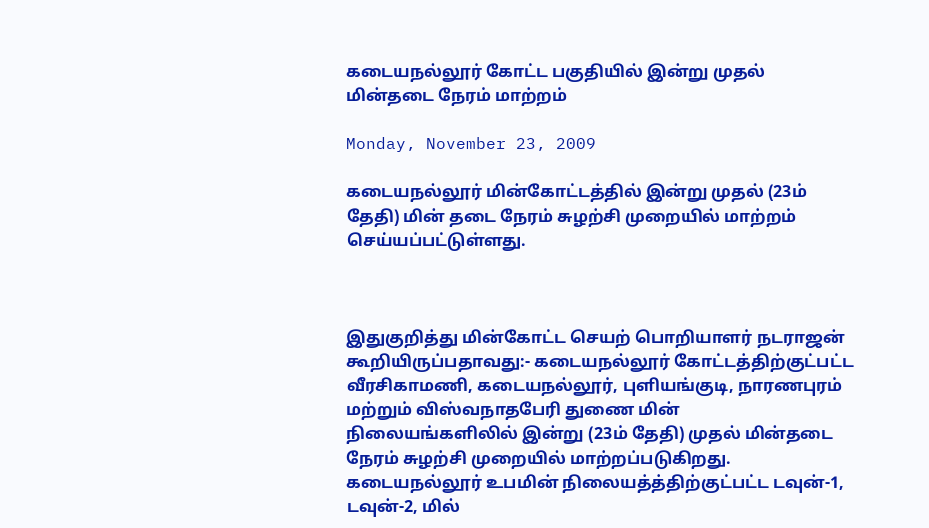கடையநல்லூர் கோட்ட பகுதியில் இன்று முதல் மின்தடை நேரம் மாற்றம்

Monday, November 23, 2009

கடையநல்லூர் மின்கோட்டத்தில் இன்று முதல் (23ம் தேதி) மின் தடை நேரம் சுழற்சி முறையில் மாற்றம் செய்யப்பட்டுள்ளது.



இதுகுறித்து மின்கோட்ட செயற் பொறியாளர் நடராஜன் கூறியிருப்பதாவது:- கடையநல்லூர் கோட்டத்திற்குட்பட்ட வீரசிகாமணி, கடையநல்லூர், புளியங்குடி, நாரணபுரம் மற்றும் விஸ்வநாதபேரி துணை மின் நிலையங்களிலில் இன்று (23ம் தேதி) முதல் மின்தடை நேரம் சுழற்சி முறையில் மாற்றப்படுகிறது. கடையநல்லூர் உபமின் நிலையத்த்திற்குட்பட்ட டவுன்-1, டவுன்-2, மில்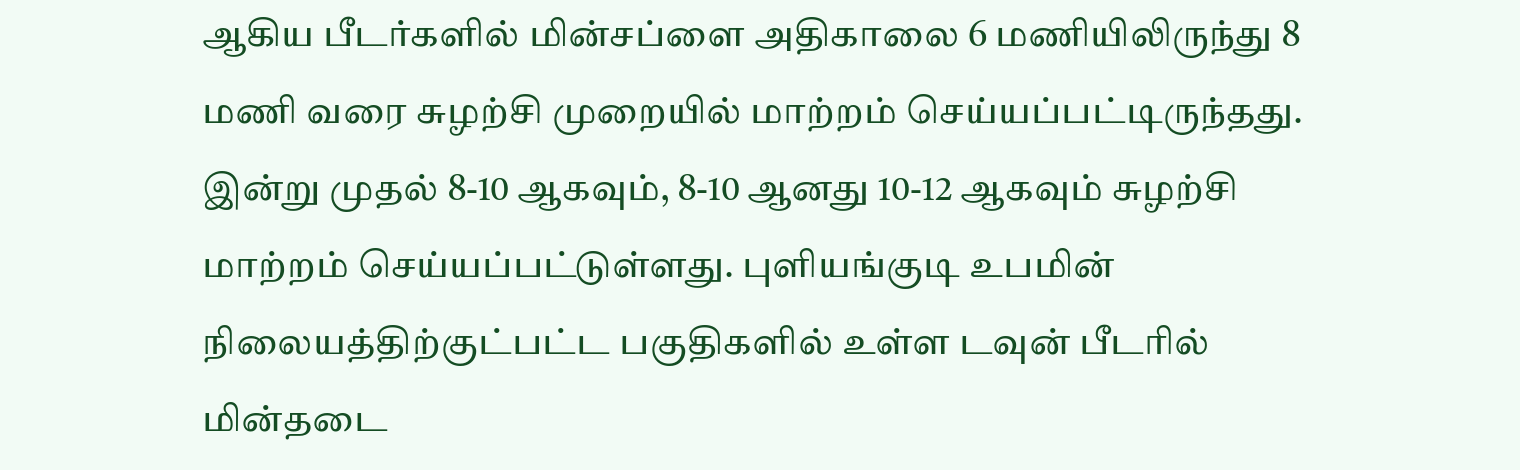ஆகிய பீடர்களில் மின்சப்ளை அதிகாலை 6 மணியிலிருந்து 8 மணி வரை சுழற்சி முறையில் மாற்றம் செய்யப்பட்டிருந்தது. இன்று முதல் 8-10 ஆகவும், 8-10 ஆனது 10-12 ஆகவும் சுழற்சி மாற்றம் செய்யப்பட்டுள்ளது. புளியங்குடி உபமின் நிலையத்திற்குட்பட்ட பகுதிகளில் உள்ள டவுன் பீடரில் மின்தடை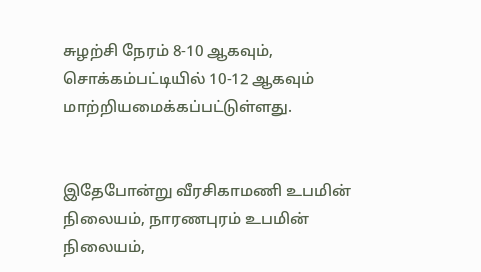சுழற்சி நேரம் 8-10 ஆகவும், சொக்கம்பட்டியில் 10-12 ஆகவும் மாற்றியமைக்கப்பட்டுள்ளது.


இதேபோன்று வீரசிகாமணி உபமின் நிலையம், நாரணபுரம் உபமின் நிலையம்,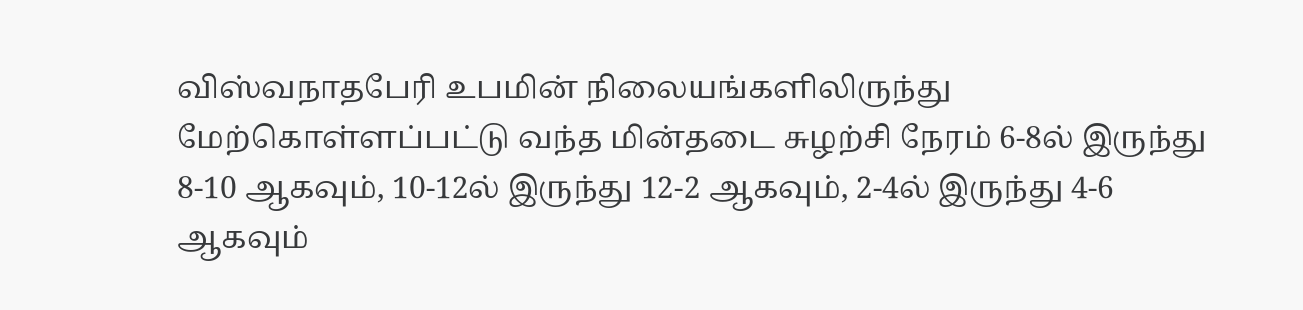விஸ்வநாதபேரி உபமின் நிலையங்களிலிருந்து மேற்கொள்ளப்பட்டு வந்த மின்தடை சுழற்சி நேரம் 6-8ல் இருந்து 8-10 ஆகவும், 10-12ல் இருந்து 12-2 ஆகவும், 2-4ல் இருந்து 4-6 ஆகவும்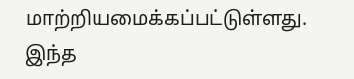மாற்றியமைக்கப்பட்டுள்ளது. இந்த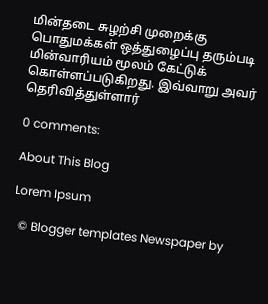மின்தடை சுழற்சி முறைக்கு பொதுமக்கள் ஒத்துழைப்பு தரும்படி மின்வாரியம் மூலம் கேட்டுக் கொள்ளப்படுகிறது. இவ்வாறு அவர் தெரிவித்துள்ளார்

0 comments:

About This Blog

Lorem Ipsum

  © Blogger templates Newspaper by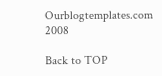Ourblogtemplates.com 2008

Back to TOP